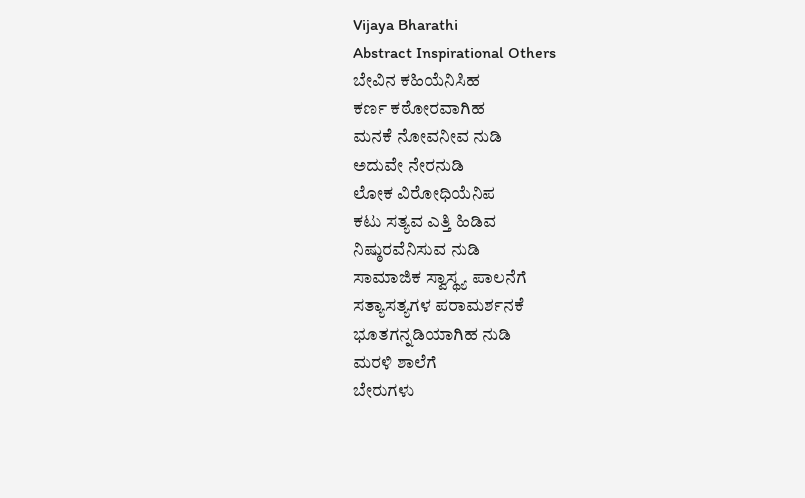Vijaya Bharathi
Abstract Inspirational Others
ಬೇವಿನ ಕಹಿಯೆನಿಸಿಹ
ಕರ್ಣ ಕಠೋರವಾಗಿಹ
ಮನಕೆ ನೋವನೀವ ನುಡಿ
ಅದುವೇ ನೇರನುಡಿ
ಲೋಕ ವಿರೋಧಿಯೆನಿಪ
ಕಟು ಸತ್ಯವ ಎತ್ತಿ ಹಿಡಿವ
ನಿಷ್ಠುರವೆನಿಸುವ ನುಡಿ
ಸಾಮಾಜಿಕ ಸ್ವಾಸ್ಥ್ಯ ಪಾಲನೆಗೆ
ಸತ್ಯಾಸತ್ಯಗಳ ಪರಾಮರ್ಶನಕೆ
ಭೂತಗನ್ನಡಿಯಾಗಿಹ ನುಡಿ
ಮರಳಿ ಶಾಲೆಗೆ
ಬೇರುಗಳು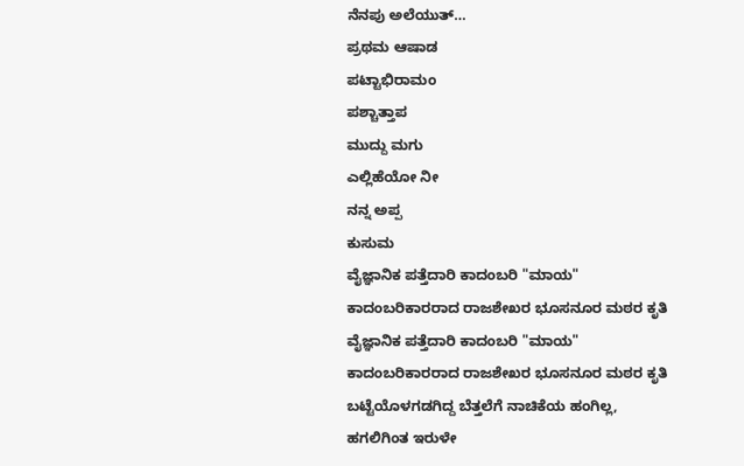ನೆನಪು ಅಲೆಯುತ್...
ಪ್ರಥಮ ಆಷಾಡ
ಪಟ್ಟಾಭಿರಾಮಂ
ಪಶ್ಚಾತ್ತಾಪ
ಮುದ್ದು ಮಗು
ಎಲ್ಲಿಹೆಯೋ ನೀ
ನನ್ನ ಅಪ್ಪ
ಕುಸುಮ
ವೈಜ್ಞಾನಿಕ ಪತ್ತೆದಾರಿ ಕಾದಂಬರಿ "ಮಾಯ" ಕಾದಂಬರಿಕಾರರಾದ ರಾಜಶೇಖರ ಭೂಸನೂರ ಮಠರ ಕೃತಿ ವೈಜ್ಞಾನಿಕ ಪತ್ತೆದಾರಿ ಕಾದಂಬರಿ "ಮಾಯ" ಕಾದಂಬರಿಕಾರರಾದ ರಾಜಶೇಖರ ಭೂಸನೂರ ಮಠರ ಕೃತಿ
ಬಟ್ಟೆಯೊಳಗಡಗಿದ್ದ ಬೆತ್ತಲೆಗೆ ನಾಚಿಕೆಯ ಹಂಗಿಲ್ಲ, ಹಗಲಿಗಿಂತ ಇರುಳೇ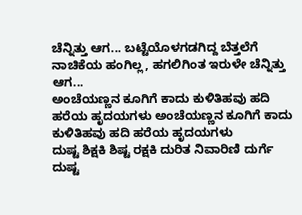ಚೆನ್ನಿತ್ತು ಆಗ... ಬಟ್ಟೆಯೊಳಗಡಗಿದ್ದ ಬೆತ್ತಲೆಗೆ ನಾಚಿಕೆಯ ಹಂಗಿಲ್ಲ, ಹಗಲಿಗಿಂತ ಇರುಳೇ ಚೆನ್ನಿತ್ತು ಆಗ...
ಅಂಚೆಯಣ್ಣನ ಕೂಗಿಗೆ ಕಾದು ಕುಳಿತಿಹವು ಹದಿ ಹರೆಯ ಹೃದಯಗಳು ಅಂಚೆಯಣ್ಣನ ಕೂಗಿಗೆ ಕಾದು ಕುಳಿತಿಹವು ಹದಿ ಹರೆಯ ಹೃದಯಗಳು
ದುಷ್ಟ ಶಿಕ್ಷಕಿ ಶಿಷ್ಟ ರಕ್ಷಕಿ ದುರಿತ ನಿವಾರಿಣಿ ದುರ್ಗೆ ದುಷ್ಟ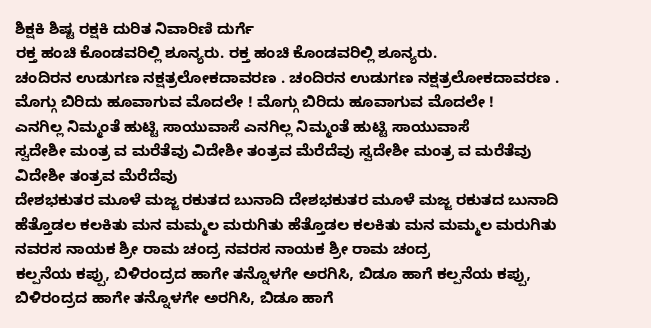ಶಿಕ್ಷಕಿ ಶಿಷ್ಟ ರಕ್ಷಕಿ ದುರಿತ ನಿವಾರಿಣಿ ದುರ್ಗೆ
ರಕ್ತ ಹಂಚಿ ಕೊಂಡವರಿಲ್ಲಿ ಶೂನ್ಯರು. ರಕ್ತ ಹಂಚಿ ಕೊಂಡವರಿಲ್ಲಿ ಶೂನ್ಯರು.
ಚಂದಿರನ ಉಡುಗಣ ನಕ್ಷತ್ರಲೋಕದಾವರಣ . ಚಂದಿರನ ಉಡುಗಣ ನಕ್ಷತ್ರಲೋಕದಾವರಣ .
ಮೊಗ್ಗು ಬಿರಿದು ಹೂವಾಗುವ ಮೊದಲೇ ! ಮೊಗ್ಗು ಬಿರಿದು ಹೂವಾಗುವ ಮೊದಲೇ !
ಎನಗಿಲ್ಲ ನಿಮ್ಮಂತೆ ಹುಟ್ಟಿ ಸಾಯುವಾಸೆ ಎನಗಿಲ್ಲ ನಿಮ್ಮಂತೆ ಹುಟ್ಟಿ ಸಾಯುವಾಸೆ
ಸ್ವದೇಶೀ ಮಂತ್ರ ವ ಮರೆತೆವು ವಿದೇಶೀ ತಂತ್ರವ ಮೆರೆದೆವು ಸ್ವದೇಶೀ ಮಂತ್ರ ವ ಮರೆತೆವು ವಿದೇಶೀ ತಂತ್ರವ ಮೆರೆದೆವು
ದೇಶಭಕುತರ ಮೂಳೆ ಮಜ್ಜ ರಕುತದ ಬುನಾದಿ ದೇಶಭಕುತರ ಮೂಳೆ ಮಜ್ಜ ರಕುತದ ಬುನಾದಿ
ಹೆತ್ತೊಡಲ ಕಲಕಿತು ಮನ ಮಮ್ಮಲ ಮರುಗಿತು ಹೆತ್ತೊಡಲ ಕಲಕಿತು ಮನ ಮಮ್ಮಲ ಮರುಗಿತು
ನವರಸ ನಾಯಕ ಶ್ರೀ ರಾಮ ಚಂದ್ರ ನವರಸ ನಾಯಕ ಶ್ರೀ ರಾಮ ಚಂದ್ರ
ಕಲ್ಪನೆಯ ಕಪ್ಪು, ಬಿಳಿರಂದ್ರದ ಹಾಗೇ ತನ್ನೊಳಗೇ ಅರಗಿಸಿ, ಬಿಡೂ ಹಾಗೆ ಕಲ್ಪನೆಯ ಕಪ್ಪು, ಬಿಳಿರಂದ್ರದ ಹಾಗೇ ತನ್ನೊಳಗೇ ಅರಗಿಸಿ, ಬಿಡೂ ಹಾಗೆ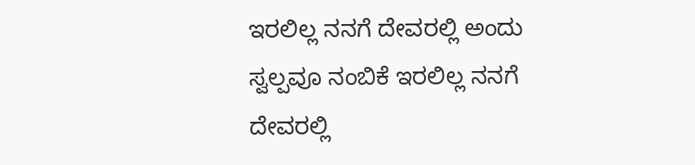ಇರಲಿಲ್ಲ ನನಗೆ ದೇವರಲ್ಲಿ ಅಂದು ಸ್ವಲ್ಪವೂ ನಂಬಿಕೆ ಇರಲಿಲ್ಲ ನನಗೆ ದೇವರಲ್ಲಿ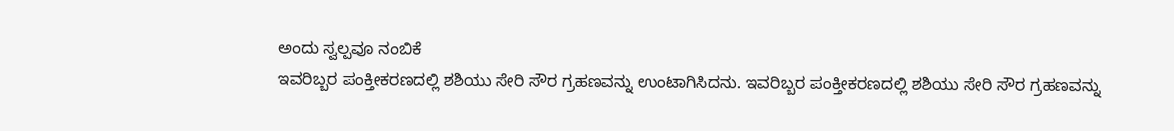ಅಂದು ಸ್ವಲ್ಪವೂ ನಂಬಿಕೆ
ಇವರಿಬ್ಬರ ಪಂಕ್ತೀಕರಣದಲ್ಲಿ ಶಶಿಯು ಸೇರಿ ಸೌರ ಗ್ರಹಣವನ್ನು ಉಂಟಾಗಿಸಿದನು. ಇವರಿಬ್ಬರ ಪಂಕ್ತೀಕರಣದಲ್ಲಿ ಶಶಿಯು ಸೇರಿ ಸೌರ ಗ್ರಹಣವನ್ನು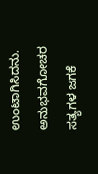ಉಂಟಾಗಿಸಿದನು.
ಅನುಭವಗೋಚರ ಸತ್ಯಗಳ ಜಗಕೆ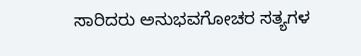ಸಾರಿದರು ಅನುಭವಗೋಚರ ಸತ್ಯಗಳ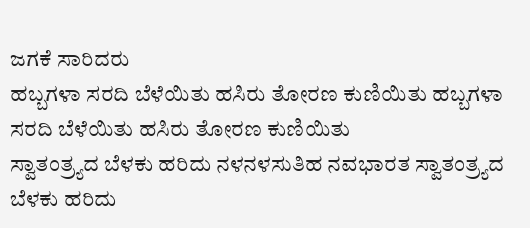ಜಗಕೆ ಸಾರಿದರು
ಹಬ್ಬಗಳಾ ಸರದಿ ಬೆಳೆಯಿತು ಹಸಿರು ತೋರಣ ಕುಣಿಯಿತು ಹಬ್ಬಗಳಾ ಸರದಿ ಬೆಳೆಯಿತು ಹಸಿರು ತೋರಣ ಕುಣಿಯಿತು
ಸ್ವಾತಂತ್ರ್ಯದ ಬೆಳಕು ಹರಿದು ನಳನಳಸುತಿಹ ನವಭಾರತ ಸ್ವಾತಂತ್ರ್ಯದ ಬೆಳಕು ಹರಿದು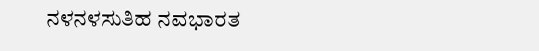ನಳನಳಸುತಿಹ ನವಭಾರತ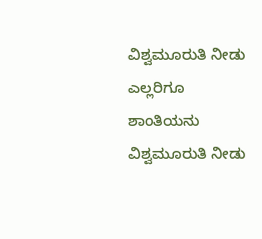ವಿಶ್ವಮೂರುತಿ ನೀಡು ಎಲ್ಲರಿಗೂ ಶಾಂತಿಯನು ವಿಶ್ವಮೂರುತಿ ನೀಡು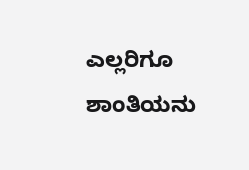ಎಲ್ಲರಿಗೂ ಶಾಂತಿಯನು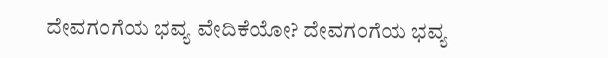ದೇವಗಂಗೆಯ ಭವ್ಯ ವೇದಿಕೆಯೋ? ದೇವಗಂಗೆಯ ಭವ್ಯ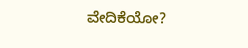ವೇದಿಕೆಯೋ?